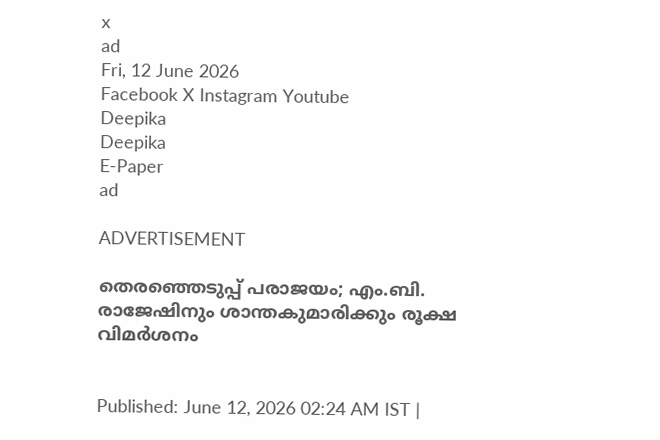x
ad
Fri, 12 June 2026
Facebook X Instagram Youtube
Deepika
Deepika
E-Paper
ad

ADVERTISEMENT

തെരഞ്ഞെടുപ്പ് പരാജയം; എം.ബി. രാജേഷിനും ശാന്തകുമാരിക്കും രൂക്ഷ വിമർശനം


Published: June 12, 2026 02:24 AM IST |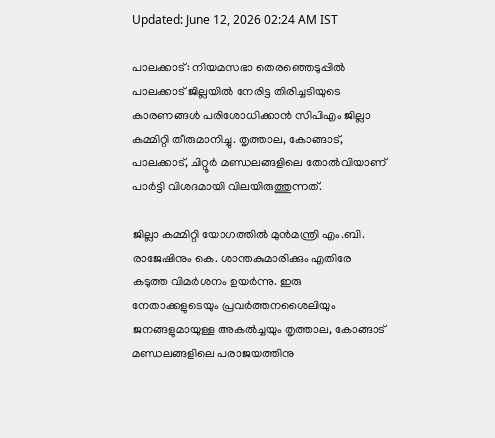Updated: June 12, 2026 02:24 AM IST

പാലക്കാട്: നിയമസഭാ തെരഞ്ഞെടുപ്പിൽ പാലക്കാട് ജില്ലയിൽ നേരിട്ട തിരിച്ചടിയുടെ കാരണങ്ങൾ പരിശോധിക്കാൻ സിപിഎം ജില്ലാ കമ്മിറ്റി തീരുമാനിച്ചു. തൃത്താല, കോങ്ങാട്, പാലക്കാട്, ചിറ്റൂർ മണ്ഡലങ്ങളിലെ തോൽവിയാണ് പാർട്ടി വിശദമായി വിലയിരുത്തുന്നത്.

ജില്ലാ കമ്മിറ്റി യോഗത്തിൽ മുൻമന്ത്രി എം.ബി. രാജേഷിനും കെ. ശാന്തകുമാരിക്കും എതിരേ കടുത്ത വിമർശനം ഉയർന്നു. ഇരു നേതാക്കളുടെയും പ്രവർത്തനശൈലിയും ജനങ്ങളുമായുള്ള അകൽച്ചയും തൃത്താല, കോങ്ങാട് മണ്ഡലങ്ങളിലെ പരാജയത്തിനു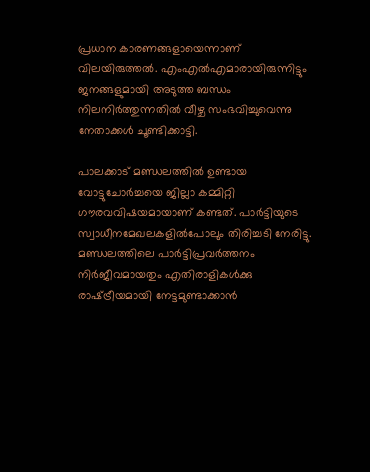പ്രധാന കാരണങ്ങളായെന്നാണ് വിലയിരുത്തൽ. എംഎൽഎമാരായിരുന്നിട്ടും ജനങ്ങളുമായി അടുത്ത ബന്ധം നിലനിർത്തുന്നതിൽ വീഴ്ച സംഭവിച്ചുവെന്നു നേതാക്കൾ ചൂണ്ടിക്കാട്ടി.

പാലക്കാട് മണ്ഡലത്തിൽ ഉണ്ടായ വോട്ടുചോർച്ചയെ ജില്ലാ കമ്മിറ്റി ഗൗരവവിഷയമായാണ് കണ്ടത്. പാർട്ടിയുടെ സ്വാധീനമേഖലകളിൽപോലും തിരിച്ചടി നേരിട്ടു. മണ്ഡലത്തിലെ പാർട്ടിപ്രവർത്തനം നിർജീവമായതും എതിരാളികൾക്കു രാഷ്‌ട്രീയമായി നേട്ടമുണ്ടാക്കാൻ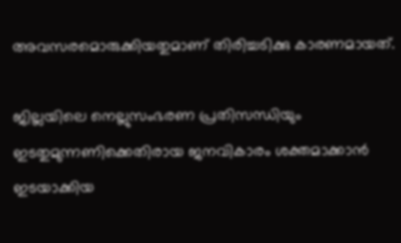അവസരമൊരുക്കിയതുമാണ് തിരിച്ചടിക്കു കാരണമായത്.

ജില്ലയിലെ നെല്ലുസംഭരണ പ്രതിസന്ധിയും ഇടതുമുന്നണിക്കെതിരായ ജനവികാരം ശക്തമാക്കാൻ ഇടയാക്കിയ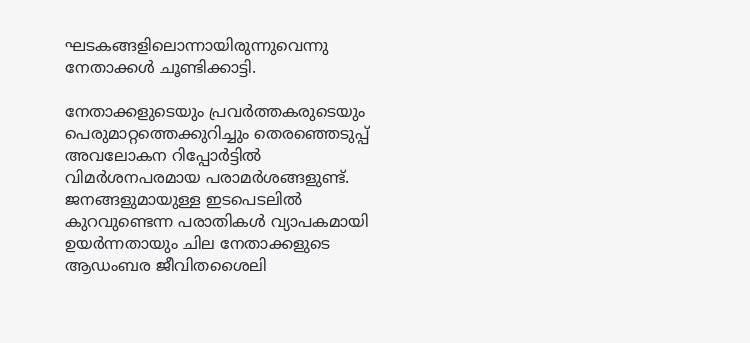ഘടകങ്ങളിലൊന്നായിരുന്നുവെന്നു നേതാക്കൾ ചൂണ്ടിക്കാട്ടി.

നേതാക്കളുടെയും പ്രവർത്തകരുടെയും പെരുമാറ്റത്തെക്കുറിച്ചും തെരഞ്ഞെടുപ്പ് അവലോകന റിപ്പോർട്ടിൽ വിമർശനപരമായ പരാമർശങ്ങളുണ്ട്. ജനങ്ങളുമായുള്ള ഇടപെടലിൽ കുറവുണ്ടെന്ന പരാതികൾ വ്യാപകമായി ഉയർന്നതായും ചില നേതാക്കളുടെ ആഡംബര ജീവിതശൈലി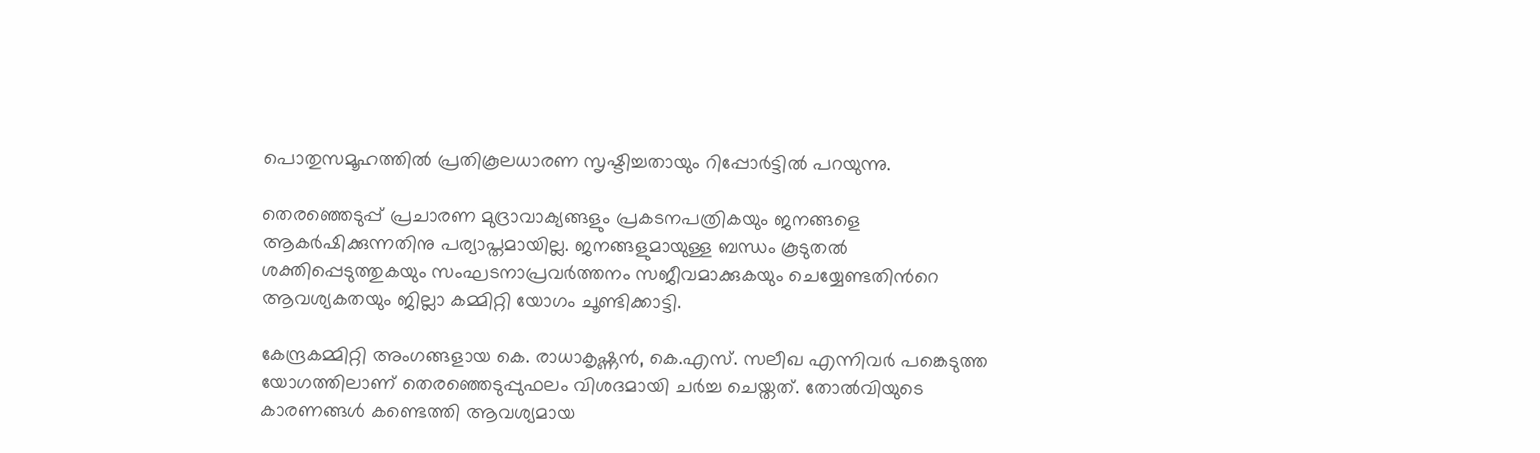പൊതുസമൂഹത്തിൽ പ്രതികൂലധാരണ സൃഷ്ടിച്ചതായും റിപ്പോർട്ടിൽ പറയുന്നു.

തെരഞ്ഞെടുപ്പ് പ്രചാരണ മുദ്രാവാക്യങ്ങളും പ്രകടനപത്രികയും ജനങ്ങളെ ആകർഷിക്കുന്നതിനു പര്യാപ്തമായില്ല. ജനങ്ങളുമായുള്ള ബന്ധം കൂടുതൽ ശക്തിപ്പെടുത്തുകയും സംഘടനാപ്രവർത്തനം സജീവമാക്കുകയും ചെയ്യേണ്ടതിന്‍റെ ആവശ്യകതയും ജില്ലാ കമ്മിറ്റി യോഗം ചൂണ്ടിക്കാട്ടി.

കേന്ദ്രകമ്മിറ്റി അംഗങ്ങളായ കെ. രാധാകൃഷ്ണൻ, കെ.എസ്. സലീഖ എന്നിവർ പങ്കെടുത്ത യോഗത്തിലാണ് തെരഞ്ഞെടുപ്പുഫലം വിശദമായി ചർച്ച ചെയ്തത്. തോൽവിയുടെ കാരണങ്ങൾ കണ്ടെത്തി ആവശ്യമായ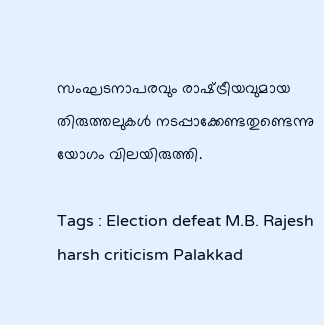സംഘടനാപരവും രാഷ്‌ട്രീയവുമായ തിരുത്തലുകൾ നടപ്പാക്കേണ്ടതുണ്ടെന്നു യോഗം വിലയിരുത്തി.

Tags : Election defeat M.B. Rajesh harsh criticism Palakkad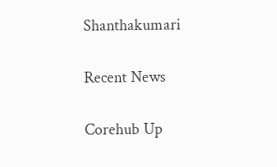Shanthakumari

Recent News

Corehub Up